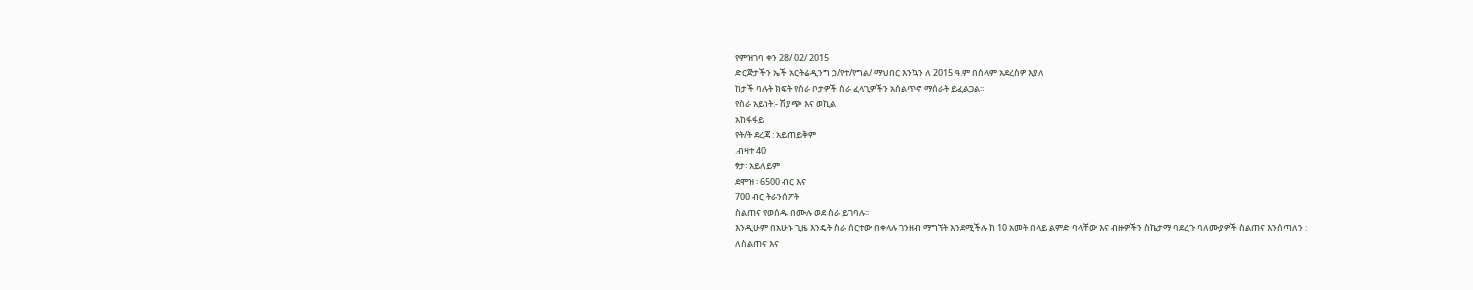የምዝገባ ቀን 28/ 02/ 2015
ድርጅታችን ኤች አርትሬዲንግ ኃ/የተ/የግል/ ማህበር እንኳን ለ 2015 ዓ.ም በሰላም አደረስዎ እያለ
ከታች ባሉት ክፍት የስራ ቦታዎች ስራ ፈላጊዎችን አሰልጥኖ ማሰራት ይፈልጋል፡፡
የስራ አይነት:- ሽያጭ እና ወኪል
አከፋፋይ
የት/ት ደረጃ : አይጠይቅም
.ብዛተ 40
ፃታ፡ አይለይም
ደሞዝ ፡ 6500 ብር እና
700 ብር ትራንሰፖት
ስልጠና የወሰዱ በሙሉ ወደ ስራ ይገባሉ፡፡
እንዲሁም በአሁኑ ጊዜ እንዴት ስራ ሰርተው በቀላሉ ገንዘብ ማግኘት እንደሚችሉ ከ 10 አመት በላይ ልምድ ባላቸው እና ብዙዎችን ስኬታማ ባደረጉ ባለሙያዎች ስልጠና እንሰጣለን :
ለስልጠና እና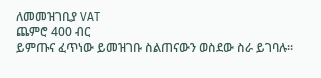ለመመዝገቢያ VAT
ጨምሮ 400 ብር
ይምጡና ፈጥነው ይመዝገቡ ስልጠናውን ወስደው ስራ ይገባሉ።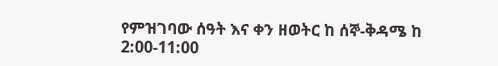የምዝገባው ሰዓት እና ቀን ዘወትር ከ ሰኞ-ቅዳሜ ከ 2:00-11:00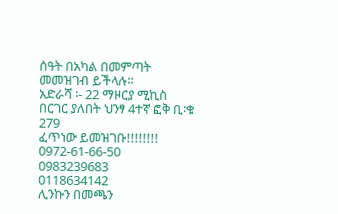ሰዓት በአካል በመምጣት መመዝገብ ይችላሉ።
አድራሻ ፡- 22 ማዞርያ ሚኪስ በርገር ያለበት ህንፃ 4ተኛ ፎቅ ቢ፡ቁ 279
ፈጥነው ይመዝገቡ!!!!!!!!
0972-61-66-50
0983239683
0118634142
ሊንኩን በመጫን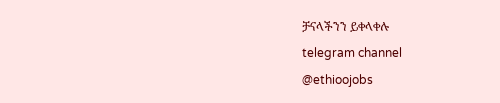ቻናላችንን ይቀላቀሉ
telegram channel
@ethioojobs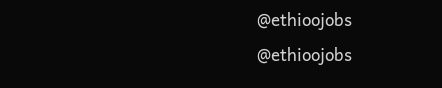@ethioojobs
@ethioojobs